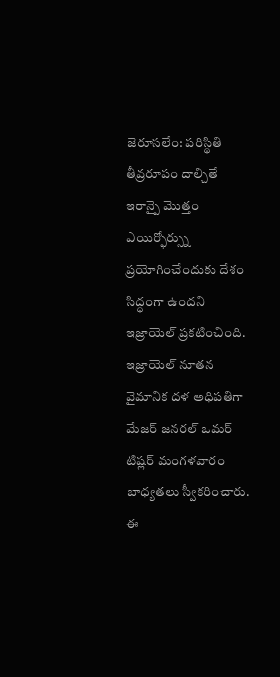జెరూసలేం: పరిస్థితి తీవ్రరూపం దాల్చితే ఇరాన్పై మొత్తం ఎయిర్ఫోర్స్ను ప్రయోగించేందుకు దేశం సిద్ధంగా ఉందని ఇజ్రాయెల్ ప్రకటించింది. ఇజ్రాయెల్ నూతన వైమానిక దళ అధిపతిగా మేజర్ జనరల్ ఒమర్ టిష్లర్ మంగళవారం బాధ్యతలు స్వీకరించారు.
ఈ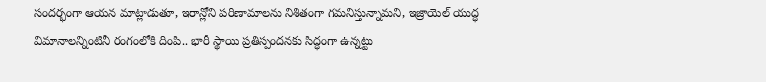సందర్భంగా ఆయన మాట్లాడుతూ, ఇరాన్లోని పరిణామాలను నిశితంగా గమనిస్తున్నామని, ఇజ్రాయెల్ యుద్ధ విమానాలన్నింటినీ రంగంలోకి దింపి.. భారీ స్థాయి ప్రతిస్పందనకు సిద్ధంగా ఉన్నట్టు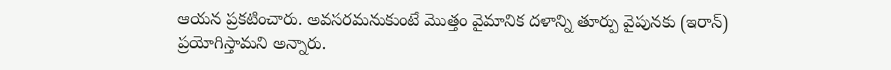ఆయన ప్రకటించారు. అవసరమనుకుంటే మొత్తం వైమానిక దళాన్ని తూర్పు వైపునకు (ఇరాన్) ప్రయోగిస్తామని అన్నారు.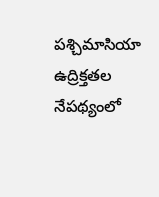పశ్చిమాసియా ఉద్రిక్తతల నేపథ్యంలో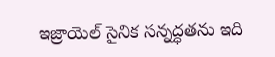ఇజ్రాయెల్ సైనిక సన్నద్ధతను ఇది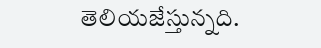తెలియజేస్తున్నది.